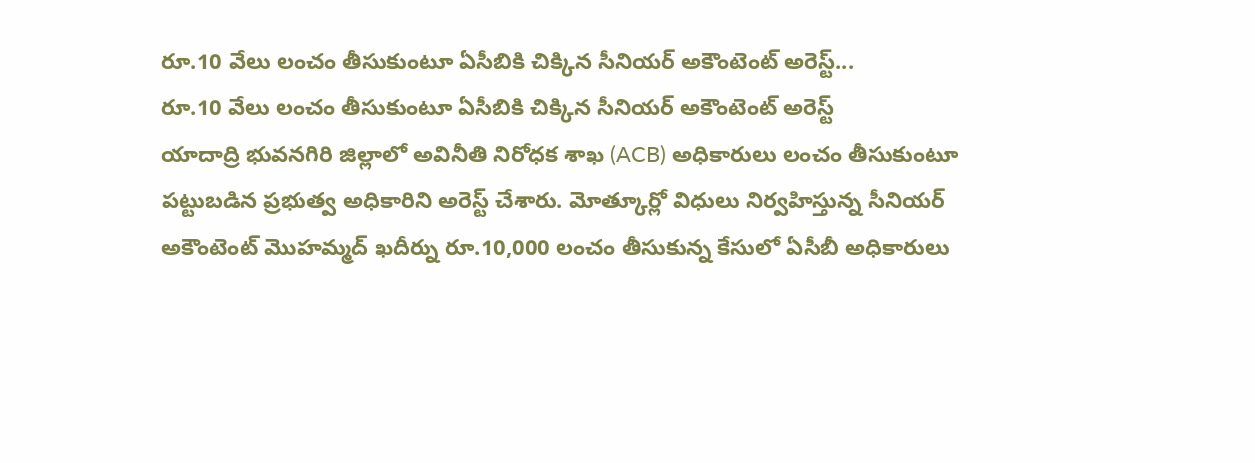రూ.10 వేలు లంచం తీసుకుంటూ ఏసీబికి చిక్కిన సీనియర్ అకౌంటెంట్ అరెస్ట్...
రూ.10 వేలు లంచం తీసుకుంటూ ఏసీబికి చిక్కిన సీనియర్ అకౌంటెంట్ అరెస్ట్
యాదాద్రి భువనగిరి జిల్లాలో అవినీతి నిరోధక శాఖ (ACB) అధికారులు లంచం తీసుకుంటూ పట్టుబడిన ప్రభుత్వ అధికారిని అరెస్ట్ చేశారు. మోత్కూర్లో విధులు నిర్వహిస్తున్న సీనియర్ అకౌంటెంట్ మొహమ్మద్ ఖదీర్ను రూ.10,000 లంచం తీసుకున్న కేసులో ఏసీబీ అధికారులు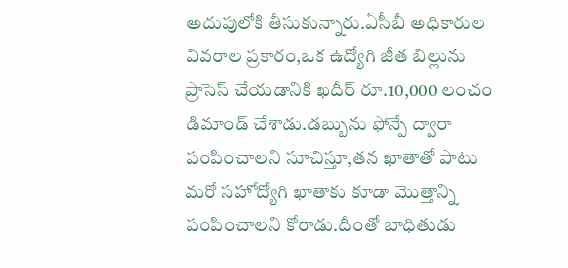అదుపులోకి తీసుకున్నారు.ఏసీబీ అధికారుల వివరాల ప్రకారం,ఒక ఉద్యోగి జీత బిల్లును ప్రాసెస్ చేయడానికి ఖదీర్ రూ.10,000 లంచం డిమాండ్ చేశాడు.డబ్బును ఫోన్పే ద్వారా పంపించాలని సూచిస్తూ,తన ఖాతాతో పాటు మరో సహోద్యోగి ఖాతాకు కూడా మొత్తాన్ని పంపించాలని కోరాడు.దీంతో బాధితుడు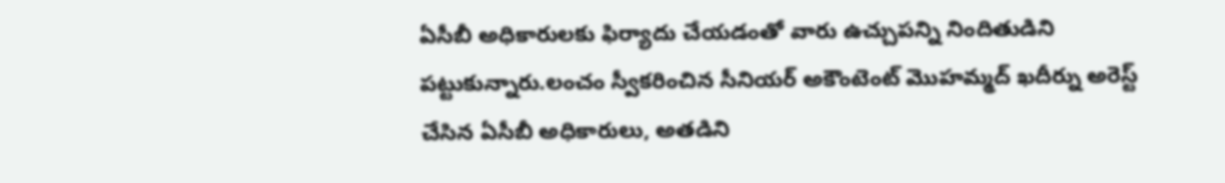ఏసీబీ అధికారులకు ఫిర్యాదు చేయడంతో వారు ఉచ్చుపన్ని నిందితుడిని పట్టుకున్నారు.లంచం స్వీకరించిన సీనియర్ అకౌంటెంట్ మొహమ్మద్ ఖదీర్ను అరెస్ట్ చేసిన ఏసీబీ అధికారులు, అతడిని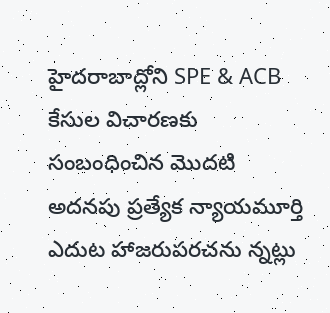హైదరాబాద్లోని SPE & ACB కేసుల విచారణకు సంబంధించిన మొదటి అదనపు ప్రత్యేక న్యాయమూర్తి ఎదుట హాజరుపరచను న్నట్లు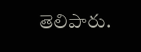తెలిపారు.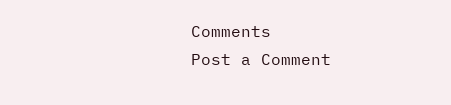Comments
Post a Comment